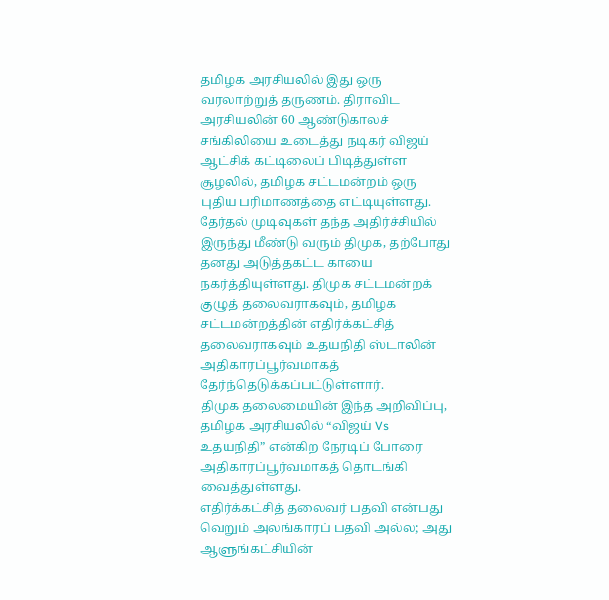தமிழக அரசியலில் இது ஒரு வரலாற்றுத் தருணம். திராவிட அரசியலின் 60 ஆண்டுகாலச் சங்கிலியை உடைத்து நடிகர் விஜய் ஆட்சிக் கட்டிலைப் பிடித்துள்ள சூழலில், தமிழக சட்டமன்றம் ஒரு புதிய பரிமாணத்தை எட்டியுள்ளது.
தேர்தல் முடிவுகள் தந்த அதிர்ச்சியில் இருந்து மீண்டு வரும் திமுக, தற்போது தனது அடுத்தகட்ட காயை நகர்த்தியுள்ளது. திமுக சட்டமன்றக் குழுத் தலைவராகவும், தமிழக சட்டமன்றத்தின் எதிர்க்கட்சித் தலைவராகவும் உதயநிதி ஸ்டாலின் அதிகாரப்பூர்வமாகத் தேர்ந்தெடுக்கப்பட்டுள்ளார்.
திமுக தலைமையின் இந்த அறிவிப்பு, தமிழக அரசியலில் “விஜய் Vs உதயநிதி” என்கிற நேரடிப் போரை அதிகாரப்பூர்வமாகத் தொடங்கி வைத்துள்ளது.
எதிர்க்கட்சித் தலைவர் பதவி என்பது வெறும் அலங்காரப் பதவி அல்ல; அது ஆளுங்கட்சியின்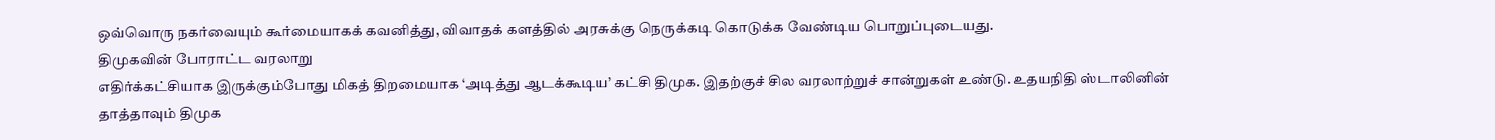ஒவ்வொரு நகர்வையும் கூர்மையாகக் கவனித்து, விவாதக் களத்தில் அரசுக்கு நெருக்கடி கொடுக்க வேண்டிய பொறுப்புடையது.
திமுகவின் போராட்ட வரலாறு
எதிர்க்கட்சியாக இருக்கும்போது மிகத் திறமையாக ‘அடித்து ஆடக்கூடிய’ கட்சி திமுக. இதற்குச் சில வரலாற்றுச் சான்றுகள் உண்டு. உதயநிதி ஸ்டாலினின் தாத்தாவும் திமுக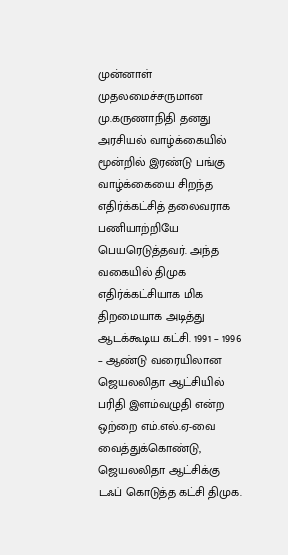முன்னாள் முதலமைச்சருமான மு.கருணாநிதி தனது அரசியல் வாழ்க்கையில் மூன்றில் இரண்டு பங்கு வாழ்க்கையை சிறந்த எதிர்க்கட்சித் தலைவராக பணியாற்றியே பெயரெடுத்தவர். அந்த வகையில் திமுக எதிர்க்கட்சியாக மிக திறமையாக அடித்து ஆடக்கூடிய கட்சி. 1991 – 1996 – ஆண்டு வரையிலான ஜெயலலிதா ஆட்சியில் பரிதி இளம்வழுதி என்ற ஒற்றை எம்.எல்.ஏ-வை வைத்துக்கொண்டு, ஜெயலலிதா ஆட்சிக்கு டஃப் கொடுத்த கட்சி திமுக.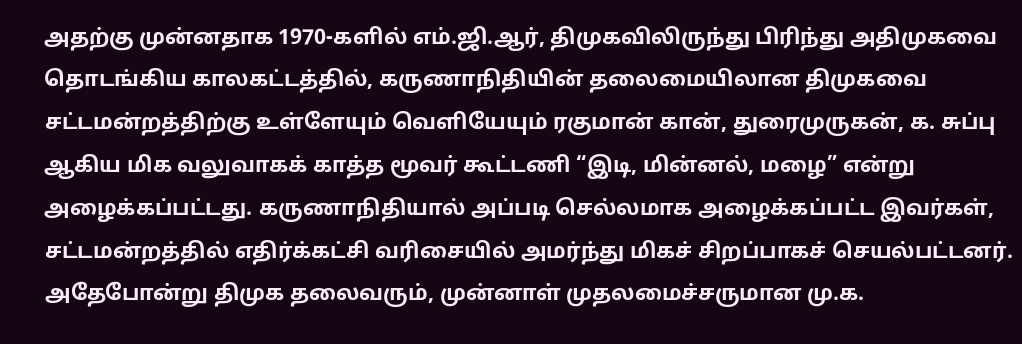அதற்கு முன்னதாக 1970-களில் எம்.ஜி.ஆர், திமுகவிலிருந்து பிரிந்து அதிமுகவை தொடங்கிய காலகட்டத்தில், கருணாநிதியின் தலைமையிலான திமுகவை சட்டமன்றத்திற்கு உள்ளேயும் வெளியேயும் ரகுமான் கான், துரைமுருகன், க. சுப்பு ஆகிய மிக வலுவாகக் காத்த மூவர் கூட்டணி “இடி, மின்னல், மழை” என்று அழைக்கப்பட்டது. கருணாநிதியால் அப்படி செல்லமாக அழைக்கப்பட்ட இவர்கள், சட்டமன்றத்தில் எதிர்க்கட்சி வரிசையில் அமர்ந்து மிகச் சிறப்பாகச் செயல்பட்டனர்.
அதேபோன்று திமுக தலைவரும், முன்னாள் முதலமைச்சருமான மு.க.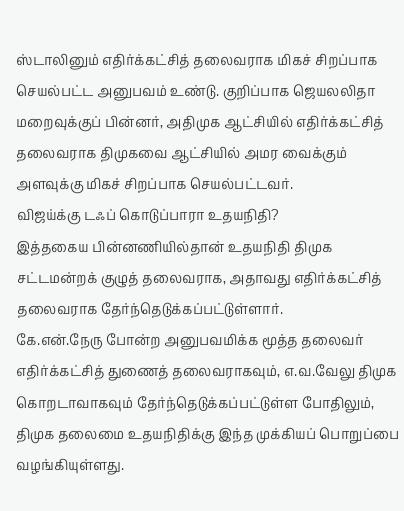ஸ்டாலினும் எதிர்க்கட்சித் தலைவராக மிகச் சிறப்பாக செயல்பட்ட அனுபவம் உண்டு. குறிப்பாக ஜெயலலிதா மறைவுக்குப் பின்னர், அதிமுக ஆட்சியில் எதிர்க்கட்சித் தலைவராக திமுகவை ஆட்சியில் அமர வைக்கும் அளவுக்கு மிகச் சிறப்பாக செயல்பட்டவர்.
விஜய்க்கு டஃப் கொடுப்பாரா உதயநிதி?
இத்தகைய பின்னணியில்தான் உதயநிதி திமுக சட்டமன்றக் குழுத் தலைவராக, அதாவது எதிர்க்கட்சித் தலைவராக தேர்ந்தெடுக்கப்பட்டுள்ளார்.
கே.என்.நேரு போன்ற அனுபவமிக்க மூத்த தலைவர் எதிர்க்கட்சித் துணைத் தலைவராகவும், எ.வ.வேலு திமுக கொறடாவாகவும் தேர்ந்தெடுக்கப்பட்டுள்ள போதிலும், திமுக தலைமை உதயநிதிக்கு இந்த முக்கியப் பொறுப்பை வழங்கியுள்ளது.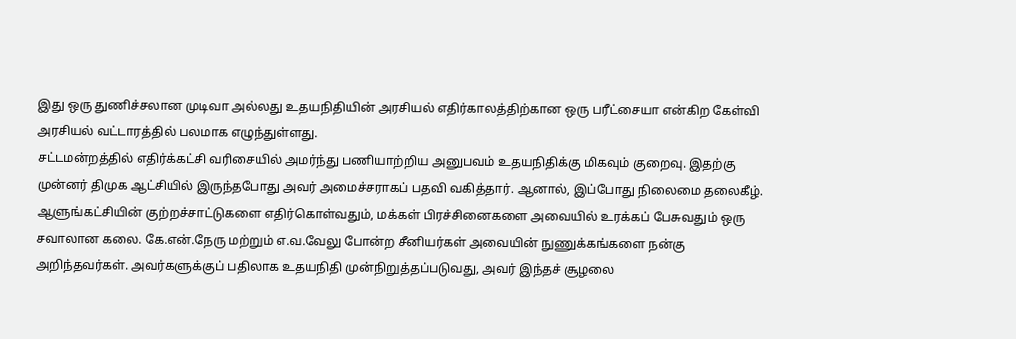இது ஒரு துணிச்சலான முடிவா அல்லது உதயநிதியின் அரசியல் எதிர்காலத்திற்கான ஒரு பரீட்சையா என்கிற கேள்வி அரசியல் வட்டாரத்தில் பலமாக எழுந்துள்ளது.
சட்டமன்றத்தில் எதிர்க்கட்சி வரிசையில் அமர்ந்து பணியாற்றிய அனுபவம் உதயநிதிக்கு மிகவும் குறைவு. இதற்கு முன்னர் திமுக ஆட்சியில் இருந்தபோது அவர் அமைச்சராகப் பதவி வகித்தார். ஆனால், இப்போது நிலைமை தலைகீழ். ஆளுங்கட்சியின் குற்றச்சாட்டுகளை எதிர்கொள்வதும், மக்கள் பிரச்சினைகளை அவையில் உரக்கப் பேசுவதும் ஒரு சவாலான கலை. கே.என்.நேரு மற்றும் எ.வ.வேலு போன்ற சீனியர்கள் அவையின் நுணுக்கங்களை நன்கு அறிந்தவர்கள். அவர்களுக்குப் பதிலாக உதயநிதி முன்நிறுத்தப்படுவது, அவர் இந்தச் சூழலை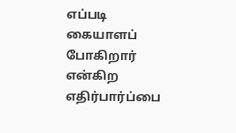எப்படி கையாளப் போகிறார் என்கிற எதிர்பார்ப்பை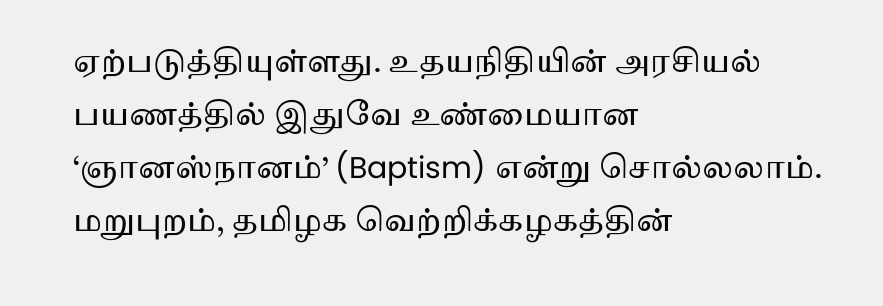ஏற்படுத்தியுள்ளது. உதயநிதியின் அரசியல் பயணத்தில் இதுவே உண்மையான ‘ஞானஸ்நானம்’ (Baptism) என்று சொல்லலாம்.
மறுபுறம், தமிழக வெற்றிக்கழகத்தின்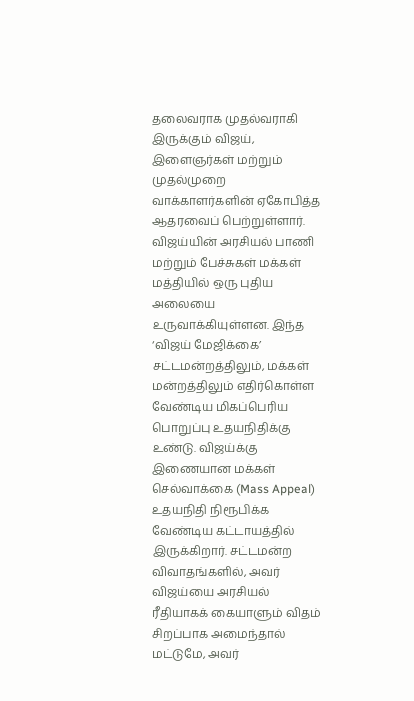தலைவராக முதல்வராகி இருக்கும் விஜய், இளைஞர்கள் மற்றும் முதல்முறை வாக்காளர்களின் ஏகோபித்த ஆதரவைப் பெற்றுள்ளார். விஜய்யின் அரசியல் பாணி மற்றும் பேச்சுகள் மக்கள் மத்தியில் ஒரு புதிய அலையை உருவாக்கியுள்ளன. இந்த ‘விஜய் மேஜிக்கை’ சட்டமன்றத்திலும், மக்கள் மன்றத்திலும் எதிர்கொள்ள வேண்டிய மிகப்பெரிய பொறுப்பு உதயநிதிக்கு உண்டு. விஜய்க்கு இணையான மக்கள் செல்வாக்கை (Mass Appeal) உதயநிதி நிரூபிக்க வேண்டிய கட்டாயத்தில் இருக்கிறார். சட்டமன்ற விவாதங்களில், அவர் விஜய்யை அரசியல் ரீதியாகக் கையாளும் விதம் சிறப்பாக அமைந்தால் மட்டுமே, அவர்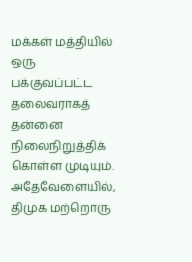மக்கள் மத்தியில் ஒரு பக்குவப்பட்ட தலைவராகத் தன்னை நிலைநிறுத்திக் கொள்ள முடியும்.
அதேவேளையில், திமுக மற்றொரு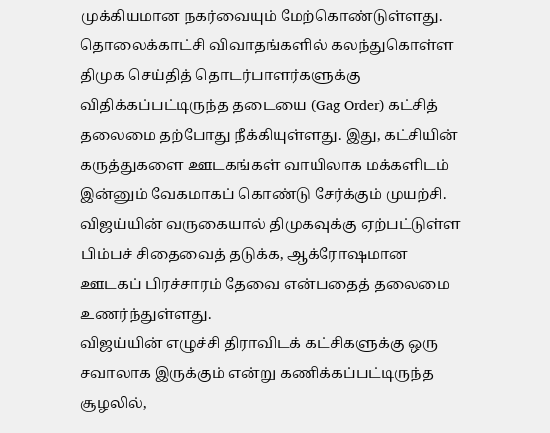முக்கியமான நகர்வையும் மேற்கொண்டுள்ளது. தொலைக்காட்சி விவாதங்களில் கலந்துகொள்ள திமுக செய்தித் தொடர்பாளர்களுக்கு விதிக்கப்பட்டிருந்த தடையை (Gag Order) கட்சித் தலைமை தற்போது நீக்கியுள்ளது. இது, கட்சியின் கருத்துகளை ஊடகங்கள் வாயிலாக மக்களிடம் இன்னும் வேகமாகப் கொண்டு சேர்க்கும் முயற்சி. விஜய்யின் வருகையால் திமுகவுக்கு ஏற்பட்டுள்ள பிம்பச் சிதைவைத் தடுக்க, ஆக்ரோஷமான ஊடகப் பிரச்சாரம் தேவை என்பதைத் தலைமை உணர்ந்துள்ளது.
விஜய்யின் எழுச்சி திராவிடக் கட்சிகளுக்கு ஒரு சவாலாக இருக்கும் என்று கணிக்கப்பட்டிருந்த சூழலில்,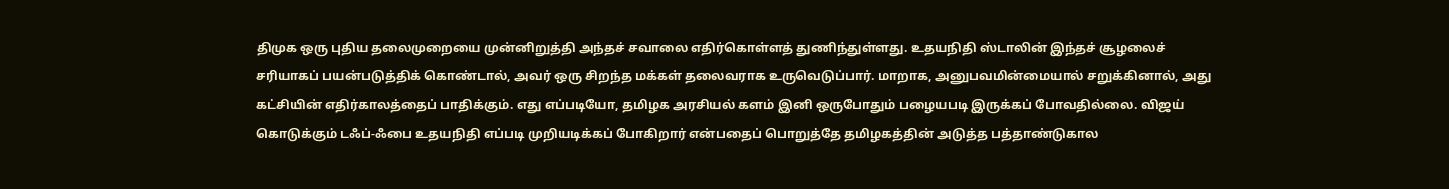திமுக ஒரு புதிய தலைமுறையை முன்னிறுத்தி அந்தச் சவாலை எதிர்கொள்ளத் துணிந்துள்ளது. உதயநிதி ஸ்டாலின் இந்தச் சூழலைச் சரியாகப் பயன்படுத்திக் கொண்டால், அவர் ஒரு சிறந்த மக்கள் தலைவராக உருவெடுப்பார். மாறாக, அனுபவமின்மையால் சறுக்கினால், அது கட்சியின் எதிர்காலத்தைப் பாதிக்கும். எது எப்படியோ, தமிழக அரசியல் களம் இனி ஒருபோதும் பழையபடி இருக்கப் போவதில்லை. விஜய் கொடுக்கும் டஃப்-ஃபை உதயநிதி எப்படி முறியடிக்கப் போகிறார் என்பதைப் பொறுத்தே தமிழகத்தின் அடுத்த பத்தாண்டுகால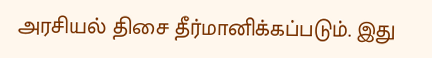அரசியல் திசை தீர்மானிக்கப்படும். இது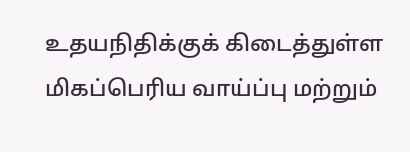உதயநிதிக்குக் கிடைத்துள்ள மிகப்பெரிய வாய்ப்பு மற்றும்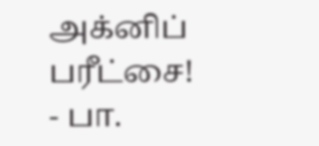அக்னிப் பரீட்சை!
- பா.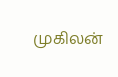முகிலன்